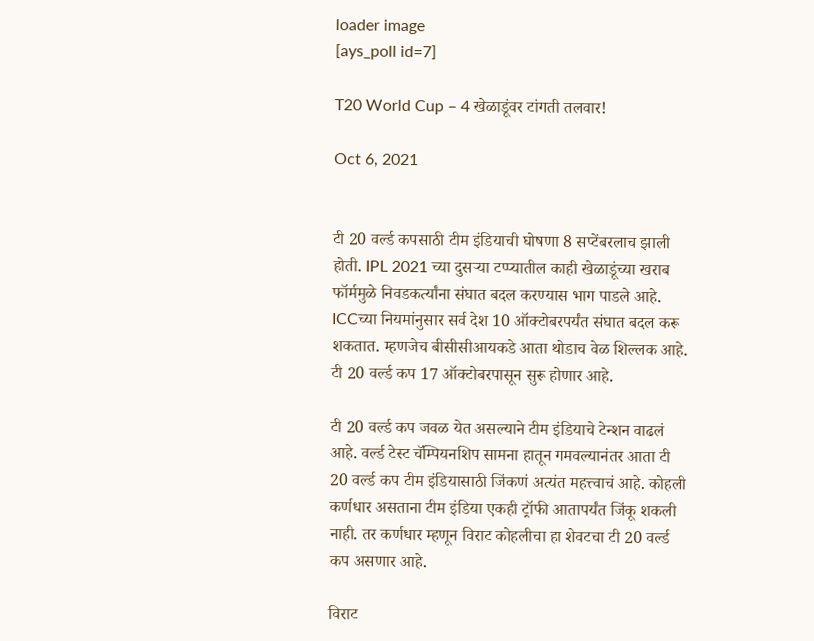loader image
[ays_poll id=7]

T20 World Cup – 4 खेळाडूंवर टांगती तलवार!

Oct 6, 2021


टी 20 वर्ल्ड कपसाठी टीम इंडियाची घोषणा 8 सप्टेंबरलाच झाली होती. IPL 2021 च्या दुसऱ्या टप्प्यातील काही खेळाडूंच्या खराब फॉर्ममुळे निवडकर्त्यांना संघात बदल करण्यास भाग पाडले आहे. ICCच्या नियमांनुसार सर्व देश 10 ऑक्टोबरपर्यंत संघात बदल करू शकतात. म्हणजेच बीसीसीआयकडे आता थोडाच वेळ शिल्लक आहे. टी 20 वर्ल्ड कप 17 ऑक्टोबरपासून सुरू होणार आहे.

टी 20 वर्ल्ड कप जवळ येत असल्याने टीम इंडियाचे टेन्शन वाढलं आहे. वर्ल्ड टेस्ट चॅम्पियनशिप सामना हातून गमवल्यानंतर आता टी 20 वर्ल्ड कप टीम इंडियासाठी जिंकणं अत्यंत महत्त्वाचं आहे. कोहली कर्णधार असताना टीम इंडिया एकही ट्रॉफी आतापर्यंत जिंकू शकली नाही. तर कर्णधार म्हणून विराट कोहलीचा हा शेवटचा टी 20 वर्ल्ड कप असणार आहे.

विराट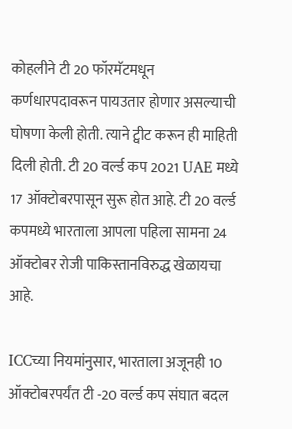कोहलीने टी 20 फॉरमॅटमधून कर्णधारपदावरून पायउतार होणार असल्याची घोषणा केली होती. त्याने ट्वीट करून ही माहिती दिली होती. टी 20 वर्ल्ड कप 2021 UAE मध्ये 17 ऑक्टोबरपासून सुरू होत आहे. टी 20 वर्ल्ड कपमध्ये भारताला आपला पहिला सामना 24 ऑक्टोबर रोजी पाकिस्तानविरुद्ध खेळायचा आहे.

ICCच्या नियमांनुसार, भारताला अजूनही 10 ऑक्टोबरपर्यंत टी -20 वर्ल्ड कप संघात बदल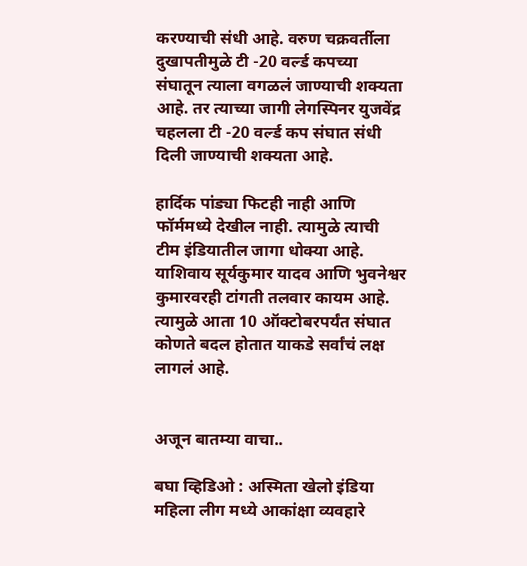करण्याची संधी आहे. वरुण चक्रवर्तीला दुखापतीमुळे टी -20 वर्ल्ड कपच्या संघातून त्याला वगळलं जाण्याची शक्यता आहे. तर त्याच्या जागी लेगस्पिनर युजवेंद्र चहलला टी -20 वर्ल्ड कप संघात संधी दिली जाण्याची शक्यता आहे.

हार्दिक पांड्या फिटही नाही आणि फॉर्ममध्ये देखील नाही. त्यामुळे त्याची टीम इंडियातील जागा धोक्या आहे. याशिवाय सूर्यकुमार यादव आणि भुवनेश्वर कुमारवरही टांगती तलवार कायम आहे. त्यामुळे आता 10 ऑक्टोबरपर्यंत संघात कोणते बदल होतात याकडे सर्वांचं लक्ष लागलं आहे.


अजून बातम्या वाचा..

बघा व्हिडिओ : अस्मिता खेलो इंडिया महिला लीग मध्ये आकांक्षा व्यवहारे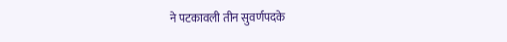ने पटकावली तीन सुवर्णपदके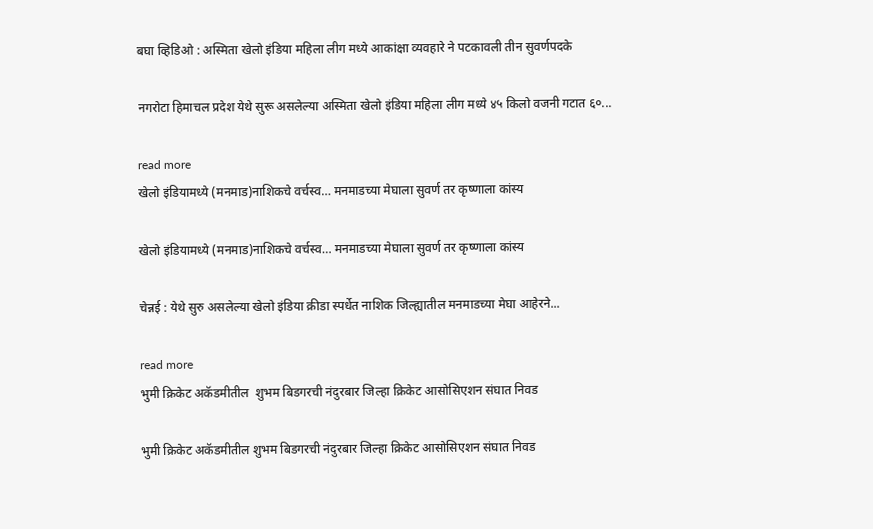बघा व्हिडिओ : अस्मिता खेलो इंडिया महिला लीग मध्ये आकांक्षा व्यवहारे ने पटकावली तीन सुवर्णपदके

नगरोटा हिमाचल प्रदेश येथे सुरू असलेल्या अस्मिता खेलो इंडिया महिला लीग मध्ये ४५ किलो वजनी गटात ६०...

read more
खेलो इंडियामध्ये (मनमाड)नाशिकचे वर्चस्व… मनमाडच्या मेघाला सुवर्ण तर कृष्णाला कांस्य

खेलो इंडियामध्ये (मनमाड)नाशिकचे वर्चस्व… मनमाडच्या मेघाला सुवर्ण तर कृष्णाला कांस्य

चेन्नई : येथे सुरु असलेल्या खेलो इंडिया क्रीडा स्पर्धेत नाशिक जिल्ह्यातील मनमाडच्या मेघा आहेरने...

read more
भुमी क्रिकेट अकॅडमीतील  शुभम बिडगरची नंदुरबार जिल्हा क्रिकेट आसोसिएशन संघात निवड

भुमी क्रिकेट अकॅडमीतील शुभम बिडगरची नंदुरबार जिल्हा क्रिकेट आसोसिएशन संघात निवड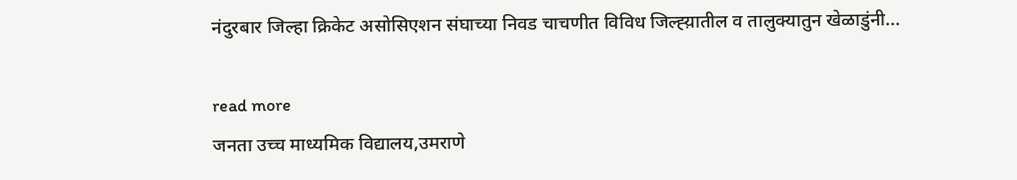नंदुरबार जिल्हा क्रिकेट असोसिएशन संघाच्या निवड चाचणीत विविध जिल्ह्य़ातील व तालुक्यातुन खेळाडुंनी...

read more
जनता उच्च माध्यमिक विद्यालय,उमराणे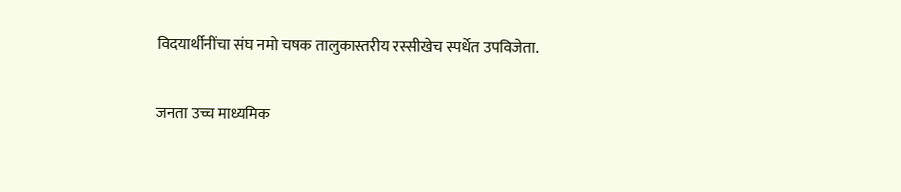विदयार्थीनींचा संघ नमो चषक तालुकास्तरीय रस्सीखेच स्पर्धेत उपविजेता.

जनता उच्च माध्यमिक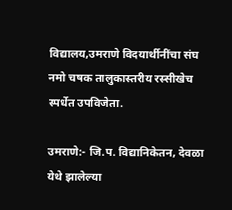विद्यालय,उमराणे विदयार्थीनींचा संघ नमो चषक तालुकास्तरीय रस्सीखेच स्पर्धेत उपविजेता.

उमराणे:- जि.प. विद्यानिकेतन, देवळा येथे झालेल्या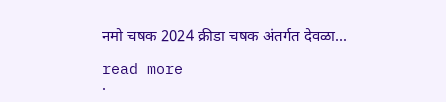नमो चषक 2024 क्रीडा चषक अंतर्गत देवळा...

read more
.